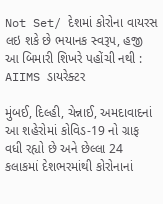Not Set/ દેશમાં કોરોના વાયરસ લઇ શકે છે ભયાનક સ્વરૂપ, હજી આ બિમારી શિખરે પહોંચી નથી : AIIMS ડાયરેક્ટર

મુંબઈ, દિલ્હી, ચેન્નાઈ, અમદાવાદનાં આ શહેરોમાં કોવિડ-19 નો ગ્રાફ વધી રહ્યો છે અને છેલ્લા 24 કલાકમાં દેશભરમાંથી કોરોનાનાં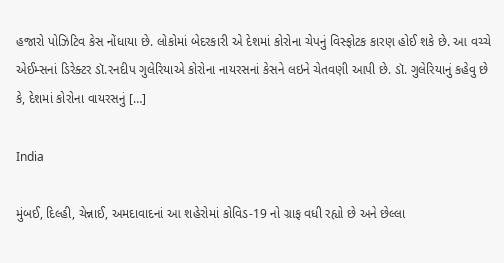હજારો પોઝિટિવ કેસ નોંધાયા છે. લોકોમાં બેદરકારી એ દેશમાં કોરોના ચેપનું વિસ્ફોટક કારણ હોઈ શકે છે. આ વચ્ચે એઈમ્સનાં ડિરેક્ટર ડૉ.રનદીપ ગુલેરિયાએ કોરોના નાયરસનાં કેસને લઇને ચેતવણી આપી છે. ડૉ. ગુલેરિયાનું કહેવુ છે કે, દેશમાં કોરોના વાયરસનું […]

India

મુંબઈ, દિલ્હી, ચેન્નાઈ, અમદાવાદનાં આ શહેરોમાં કોવિડ-19 નો ગ્રાફ વધી રહ્યો છે અને છેલ્લા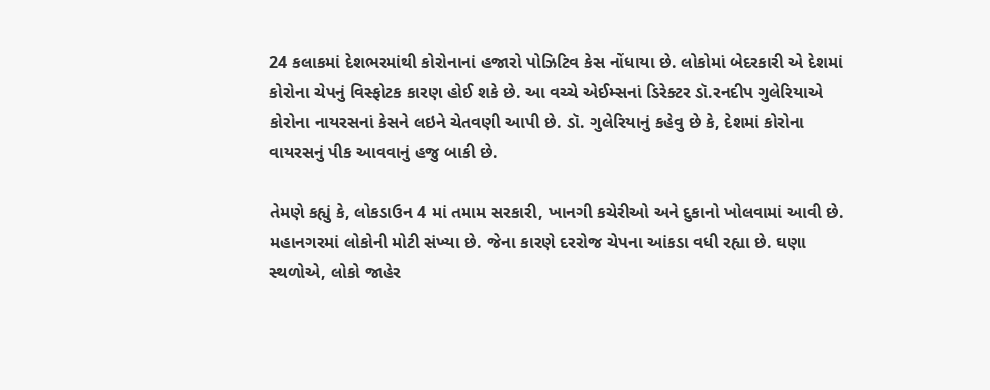24 કલાકમાં દેશભરમાંથી કોરોનાનાં હજારો પોઝિટિવ કેસ નોંધાયા છે. લોકોમાં બેદરકારી એ દેશમાં કોરોના ચેપનું વિસ્ફોટક કારણ હોઈ શકે છે. આ વચ્ચે એઈમ્સનાં ડિરેક્ટર ડૉ.રનદીપ ગુલેરિયાએ કોરોના નાયરસનાં કેસને લઇને ચેતવણી આપી છે. ડૉ. ગુલેરિયાનું કહેવુ છે કે, દેશમાં કોરોના વાયરસનું પીક આવવાનું હજુ બાકી છે.

તેમણે કહ્યું કે, લોકડાઉન 4 માં તમામ સરકારી, ખાનગી કચેરીઓ અને દુકાનો ખોલવામાં આવી છે. મહાનગરમાં લોકોની મોટી સંખ્યા છે. જેના કારણે દરરોજ ચેપના આંકડા વધી રહ્યા છે. ઘણા સ્થળોએ, લોકો જાહેર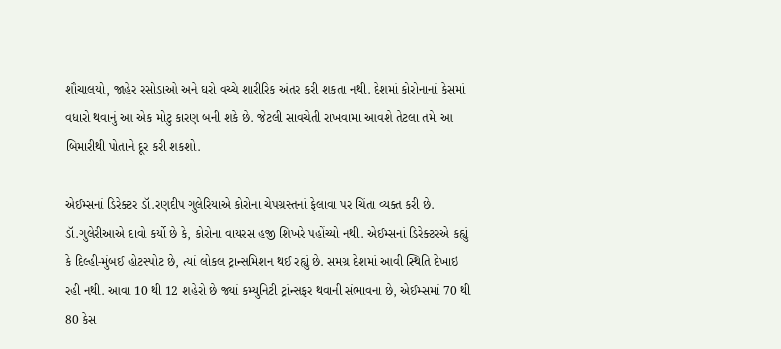શૌચાલયો, જાહેર રસોડાઓ અને ઘરો વચ્ચે શારીરિક અંતર કરી શકતા નથી. દેશમાં કોરોનાનાં કેસમાં વધારો થવાનું આ એક મોટુ કારણ બની શકે છે. જેટલી સાવચેતી રાખવામા આવશે તેટલા તમે આ બિમારીથી પોતાને દૂર કરી શકશો.

એઈમ્સનાં ડિરેક્ટર ડૉ.રણદીપ ગુલેરિયાએ કોરોના ચેપગ્રસ્તનાં ફેલાવા પર ચિંતા વ્યક્ત કરી છે. ડૉ.ગુલેરીઆએ દાવો કર્યો છે કે, કોરોના વાયરસ હજી શિખરે પહોંચ્યો નથી. એઈમ્સનાં ડિરેક્ટરએ કહ્યું કે દિલ્હી-મુંબઈ હોટસ્પોટ છે, ત્યાં લોકલ ટ્રાન્સમિશન થઈ રહ્યું છે. સમગ્ર દેશમાં આવી સ્થિતિ દેખાઇ રહી નથી. આવા 10 થી 12 શહેરો છે જ્યાં કમ્યુનિટી ટ્રાંન્સફર થવાની સંભાવના છે, એઈમ્સમાં 70 થી 80 કેસ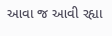આવા જ આવી રહ્યા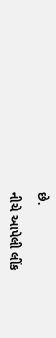છે.

નીચે આપેલી લીંક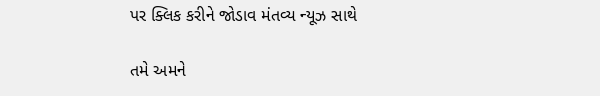પર ક્લિક કરીને જોડાવ મંતવ્ય ન્યૂઝ સાથે

તમે અમને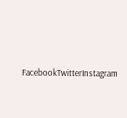FacebookTwitterInstagram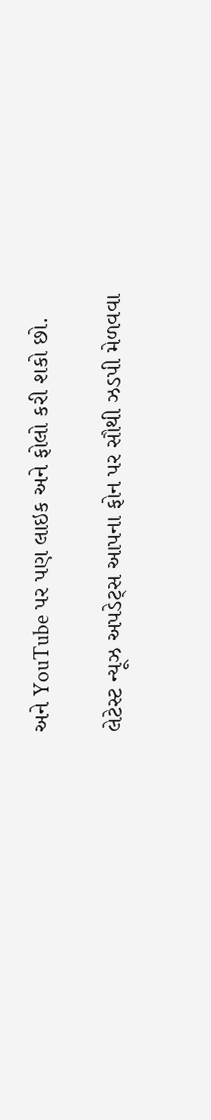અને YouTube પર પણ લાઇક અને ફોલો કરી શકો છો.

લેટેસ્ટ ન્યૂઝ અપડેટ્સ આપના ફોન પર સૌથી ઝડપી મેળવવા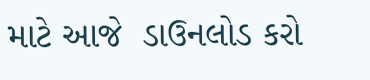માટે આજે  ડાઉનલોડ કરો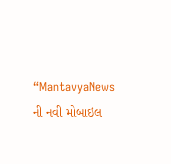“MantavyaNews ની નવી મોબાઇલ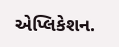એપ્લિકેશન.